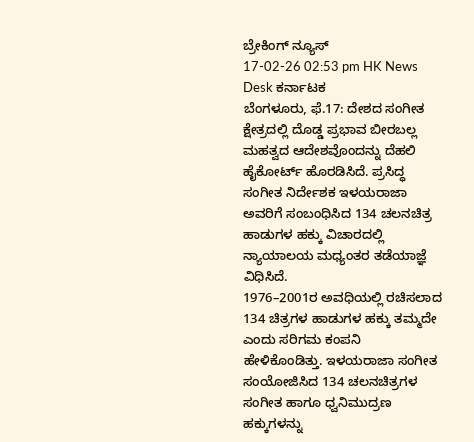ಬ್ರೇಕಿಂಗ್ ನ್ಯೂಸ್
17-02-26 02:53 pm HK News Desk ಕರ್ನಾಟಕ
ಬೆಂಗಳೂರು, ಫೆ.17: ದೇಶದ ಸಂಗೀತ ಕ್ಷೇತ್ರದಲ್ಲಿ ದೊಡ್ಡ ಪ್ರಭಾವ ಬೀರಬಲ್ಲ ಮಹತ್ವದ ಆದೇಶವೊಂದನ್ನು ದೆಹಲಿ ಹೈಕೋರ್ಟ್ ಹೊರಡಿಸಿದೆ. ಪ್ರಸಿದ್ಧ ಸಂಗೀತ ನಿರ್ದೇಶಕ ಇಳಯರಾಜಾ ಅವರಿಗೆ ಸಂಬಂಧಿಸಿದ 134 ಚಲನಚಿತ್ರ ಹಾಡುಗಳ ಹಕ್ಕು ವಿಚಾರದಲ್ಲಿ ನ್ಯಾಯಾಲಯ ಮಧ್ಯಂತರ ತಡೆಯಾಜ್ಞೆ ವಿಧಿಸಿದೆ.
1976–2001ರ ಅವಧಿಯಲ್ಲಿ ರಚಿಸಲಾದ 134 ಚಿತ್ರಗಳ ಹಾಡುಗಳ ಹಕ್ಕು ತಮ್ಮದೇ ಎಂದು ಸರಿಗಮ ಕಂಪನಿ ಹೇಳಿಕೊಂಡಿತ್ತು. ಇಳಯರಾಜಾ ಸಂಗೀತ ಸಂಯೋಜಿಸಿದ 134 ಚಲನಚಿತ್ರಗಳ ಸಂಗೀತ ಹಾಗೂ ಧ್ವನಿಮುದ್ರಣ ಹಕ್ಕುಗಳನ್ನು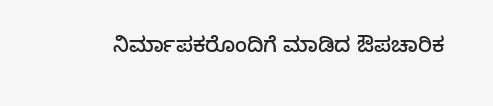ನಿರ್ಮಾಪಕರೊಂದಿಗೆ ಮಾಡಿದ ಔಪಚಾರಿಕ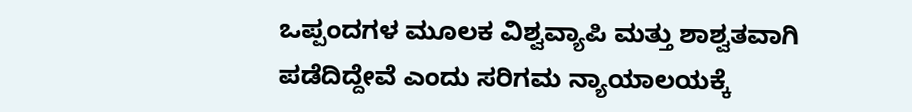ಒಪ್ಪಂದಗಳ ಮೂಲಕ ವಿಶ್ವವ್ಯಾಪಿ ಮತ್ತು ಶಾಶ್ವತವಾಗಿ ಪಡೆದಿದ್ದೇವೆ ಎಂದು ಸರಿಗಮ ನ್ಯಾಯಾಲಯಕ್ಕೆ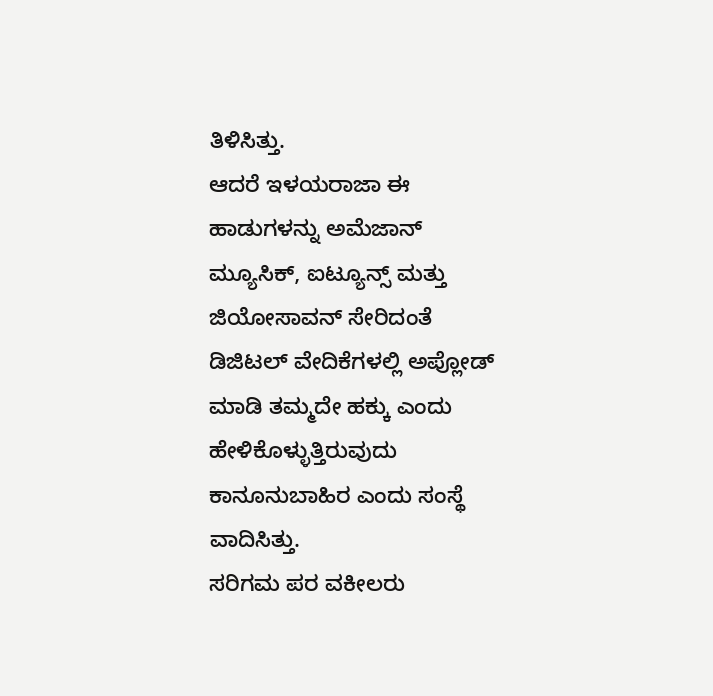ತಿಳಿಸಿತ್ತು.
ಆದರೆ ಇಳಯರಾಜಾ ಈ ಹಾಡುಗಳನ್ನು ಅಮೆಜಾನ್ ಮ್ಯೂಸಿಕ್, ಐಟ್ಯೂನ್ಸ್ ಮತ್ತು ಜಿಯೋಸಾವನ್ ಸೇರಿದಂತೆ ಡಿಜಿಟಲ್ ವೇದಿಕೆಗಳಲ್ಲಿ ಅಪ್ಲೋಡ್ ಮಾಡಿ ತಮ್ಮದೇ ಹಕ್ಕು ಎಂದು ಹೇಳಿಕೊಳ್ಳುತ್ತಿರುವುದು ಕಾನೂನುಬಾಹಿರ ಎಂದು ಸಂಸ್ಥೆ ವಾದಿಸಿತ್ತು.
ಸರಿಗಮ ಪರ ವಕೀಲರು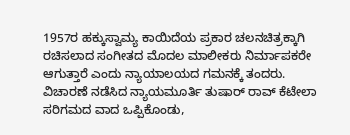1957ರ ಹಕ್ಕುಸ್ವಾಮ್ಯ ಕಾಯಿದೆಯ ಪ್ರಕಾರ ಚಲನಚಿತ್ರಕ್ಕಾಗಿ ರಚಿಸಲಾದ ಸಂಗೀತದ ಮೊದಲ ಮಾಲೀಕರು ನಿರ್ಮಾಪಕರೇ ಆಗುತ್ತಾರೆ ಎಂದು ನ್ಯಾಯಾಲಯದ ಗಮನಕ್ಕೆ ತಂದರು. ವಿಚಾರಣೆ ನಡೆಸಿದ ನ್ಯಾಯಮೂರ್ತಿ ತುಷಾರ್ ರಾವ್ ಕೆಟೇಲಾ ಸರಿಗಮದ ವಾದ ಒಪ್ಪಿಕೊಂಡು,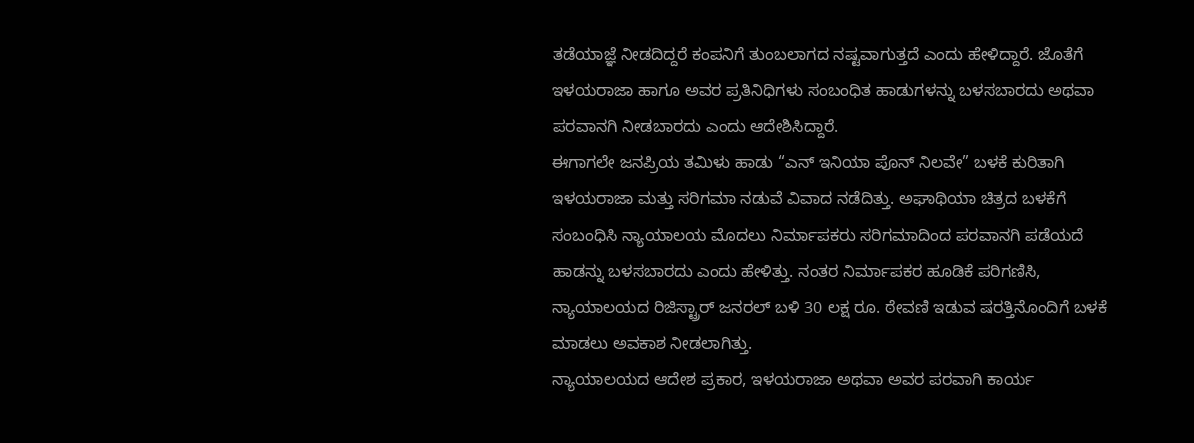ತಡೆಯಾಜ್ಞೆ ನೀಡದಿದ್ದರೆ ಕಂಪನಿಗೆ ತುಂಬಲಾಗದ ನಷ್ಟವಾಗುತ್ತದೆ ಎಂದು ಹೇಳಿದ್ದಾರೆ. ಜೊತೆಗೆ ಇಳಯರಾಜಾ ಹಾಗೂ ಅವರ ಪ್ರತಿನಿಧಿಗಳು ಸಂಬಂಧಿತ ಹಾಡುಗಳನ್ನು ಬಳಸಬಾರದು ಅಥವಾ ಪರವಾನಗಿ ನೀಡಬಾರದು ಎಂದು ಆದೇಶಿಸಿದ್ದಾರೆ.
ಈಗಾಗಲೇ ಜನಪ್ರಿಯ ತಮಿಳು ಹಾಡು “ಎನ್ ಇನಿಯಾ ಪೊನ್ ನಿಲವೇ” ಬಳಕೆ ಕುರಿತಾಗಿ ಇಳಯರಾಜಾ ಮತ್ತು ಸರಿಗಮಾ ನಡುವೆ ವಿವಾದ ನಡೆದಿತ್ತು. ಅಘಾಥಿಯಾ ಚಿತ್ರದ ಬಳಕೆಗೆ ಸಂಬಂಧಿಸಿ ನ್ಯಾಯಾಲಯ ಮೊದಲು ನಿರ್ಮಾಪಕರು ಸರಿಗಮಾದಿಂದ ಪರವಾನಗಿ ಪಡೆಯದೆ ಹಾಡನ್ನು ಬಳಸಬಾರದು ಎಂದು ಹೇಳಿತ್ತು. ನಂತರ ನಿರ್ಮಾಪಕರ ಹೂಡಿಕೆ ಪರಿಗಣಿಸಿ, ನ್ಯಾಯಾಲಯದ ರಿಜಿಸ್ಟ್ರಾರ್ ಜನರಲ್ ಬಳಿ 30 ಲಕ್ಷ ರೂ. ಠೇವಣಿ ಇಡುವ ಷರತ್ತಿನೊಂದಿಗೆ ಬಳಕೆ ಮಾಡಲು ಅವಕಾಶ ನೀಡಲಾಗಿತ್ತು.
ನ್ಯಾಯಾಲಯದ ಆದೇಶ ಪ್ರಕಾರ, ಇಳಯರಾಜಾ ಅಥವಾ ಅವರ ಪರವಾಗಿ ಕಾರ್ಯ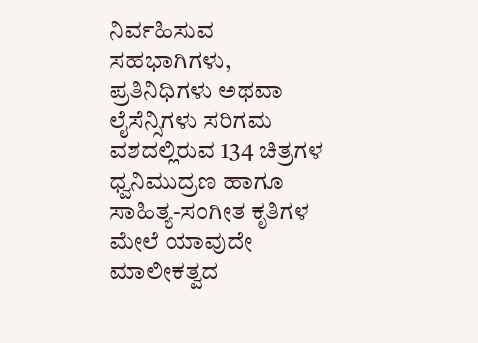ನಿರ್ವಹಿಸುವ ಸಹಭಾಗಿಗಳು, ಪ್ರತಿನಿಧಿಗಳು ಅಥವಾ ಲೈಸೆನ್ಸಿಗಳು ಸರಿಗಮ ವಶದಲ್ಲಿರುವ 134 ಚಿತ್ರಗಳ ಧ್ವನಿಮುದ್ರಣ ಹಾಗೂ ಸಾಹಿತ್ಯ-ಸಂಗೀತ ಕೃತಿಗಳ ಮೇಲೆ ಯಾವುದೇ ಮಾಲೀಕತ್ವದ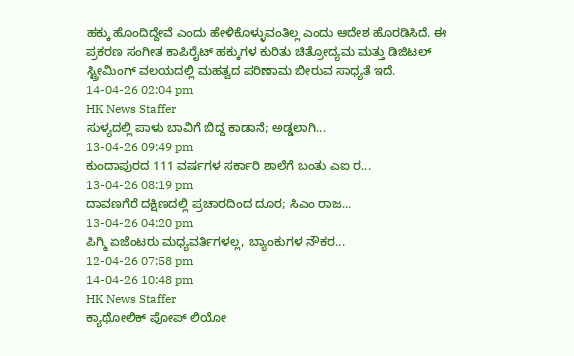ಹಕ್ಕು ಹೊಂದಿದ್ದೇವೆ ಎಂದು ಹೇಳಿಕೊಳ್ಳುವಂತಿಲ್ಲ ಎಂದು ಆದೇಶ ಹೊರಡಿಸಿದೆ. ಈ ಪ್ರಕರಣ ಸಂಗೀತ ಕಾಪಿರೈಟ್ ಹಕ್ಕುಗಳ ಕುರಿತು ಚಿತ್ರೋದ್ಯಮ ಮತ್ತು ಡಿಜಿಟಲ್ ಸ್ಟ್ರೀಮಿಂಗ್ ವಲಯದಲ್ಲಿ ಮಹತ್ವದ ಪರಿಣಾಮ ಬೀರುವ ಸಾಧ್ಯತೆ ಇದೆ.
14-04-26 02:04 pm
HK News Staffer
ಸುಳ್ಯದಲ್ಲಿ ಪಾಳು ಬಾವಿಗೆ ಬಿದ್ದ ಕಾಡಾನೆ; ಅಡ್ಡಲಾಗಿ...
13-04-26 09:49 pm
ಕುಂದಾಪುರದ 111 ವರ್ಷಗಳ ಸರ್ಕಾರಿ ಶಾಲೆಗೆ ಬಂತು ಎಐ ರ...
13-04-26 08:19 pm
ದಾವಣಗೆರೆ ದಕ್ಷಿಣದಲ್ಲಿ ಪ್ರಚಾರದಿಂದ ದೂರ; ಸಿಎಂ ರಾಜ...
13-04-26 04:20 pm
ಪಿಗ್ಮಿ ಏಜೆಂಟರು ಮಧ್ಯವರ್ತಿಗಳಲ್ಲ, ಬ್ಯಾಂಕುಗಳ ನೌಕರ...
12-04-26 07:58 pm
14-04-26 10:48 pm
HK News Staffer
ಕ್ಯಾಥೋಲಿಕ್ ಪೋಪ್ ಲಿಯೋ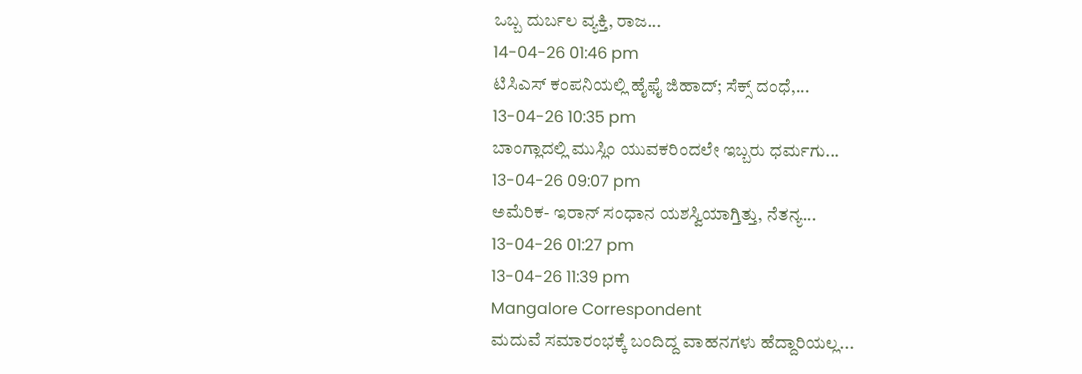ಒಬ್ಬ ದುರ್ಬಲ ವ್ಯಕ್ತಿ, ರಾಜ...
14-04-26 01:46 pm
ಟಿಸಿಎಸ್ ಕಂಪನಿಯಲ್ಲಿ ಹೈಫೈ ಜಿಹಾದ್; ಸೆಕ್ಸ್ ದಂಧೆ,...
13-04-26 10:35 pm
ಬಾಂಗ್ಲಾದಲ್ಲಿ ಮುಸ್ಲಿಂ ಯುವಕರಿಂದಲೇ ಇಬ್ಬರು ಧರ್ಮಗು...
13-04-26 09:07 pm
ಅಮೆರಿಕ- ಇರಾನ್ ಸಂಧಾನ ಯಶಸ್ವಿಯಾಗ್ತಿತ್ತು, ನೆತನ್ಯ...
13-04-26 01:27 pm
13-04-26 11:39 pm
Mangalore Correspondent
ಮದುವೆ ಸಮಾರಂಭಕ್ಕೆ ಬಂದಿದ್ದ ವಾಹನಗಳು ಹೆದ್ದಾರಿಯಲ್ಲ...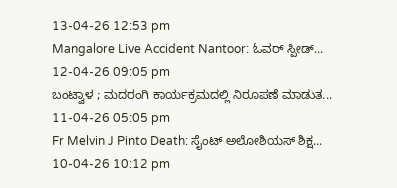13-04-26 12:53 pm
Mangalore Live Accident Nantoor: ಓವರ್ ಸ್ಪೀಡ್...
12-04-26 09:05 pm
ಬಂಟ್ವಾಳ ; ಮದರಂಗಿ ಕಾರ್ಯಕ್ರಮದಲ್ಲಿ ನಿರೂಪಣೆ ಮಾಡುತ...
11-04-26 05:05 pm
Fr Melvin J Pinto Death: ಸೈಂಟ್ ಅಲೋಶಿಯಸ್ ಶಿಕ್ಷ...
10-04-26 10:12 pm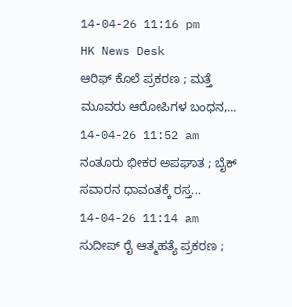14-04-26 11:16 pm
HK News Desk
ಆರಿಫ್ ಕೊಲೆ ಪ್ರಕರಣ ; ಮತ್ತೆ ಮೂವರು ಆರೋಪಿಗಳ ಬಂಧನ,...
14-04-26 11:52 am
ನಂತೂರು ಭೀಕರ ಅಪಘಾತ ; ಬೈಕ್ ಸವಾರನ ಧಾವಂತಕ್ಕೆ ರಸ್ತ...
14-04-26 11:14 am
ಸುದೀಪ್ ರೈ ಆತ್ಮಹತ್ಯೆ ಪ್ರಕರಣ ;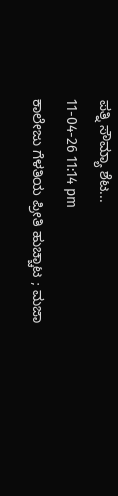ಪತ್ನಿ ಸೌಮ್ಯಾ ಶೆಟ...
11-04-26 11:14 pm
ಕಾಲೇಜು ಗೆಳತಿಯ ಪ್ರೀತಿ ಹುಚ್ಚಾಟ ; ಮಜಾ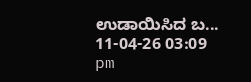ಉಡಾಯಿಸಿದ ಬ...
11-04-26 03:09 pm